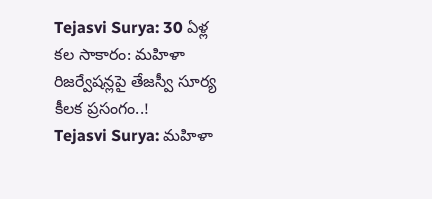Tejasvi Surya: 30 ఏళ్ల కల సాకారం: మహిళా రిజర్వేషన్లపై తేజస్వీ సూర్య కీలక ప్రసంగం..!
Tejasvi Surya: మహిళా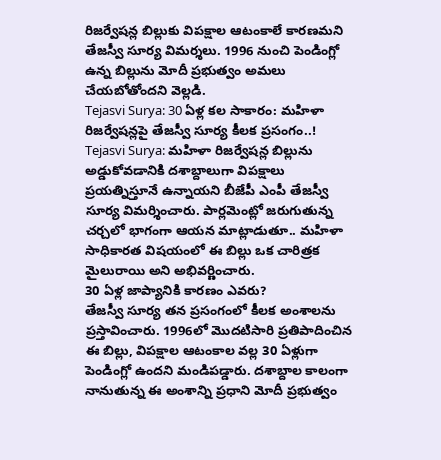రిజర్వేషన్ల బిల్లుకు విపక్షాల ఆటంకాలే కారణమని తేజస్వీ సూర్య విమర్శలు. 1996 నుంచి పెండింగ్లో ఉన్న బిల్లును మోదీ ప్రభుత్వం అమలు చేయబోతోందని వెల్లడి.
Tejasvi Surya: 30 ఏళ్ల కల సాకారం: మహిళా రిజర్వేషన్లపై తేజస్వీ సూర్య కీలక ప్రసంగం..!
Tejasvi Surya: మహిళా రిజర్వేషన్ల బిల్లును అడ్డుకోవడానికి దశాబ్దాలుగా విపక్షాలు ప్రయత్నిస్తూనే ఉన్నాయని బీజేపీ ఎంపీ తేజస్వీ సూర్య విమర్శించారు. పార్లమెంట్లో జరుగుతున్న చర్చలో భాగంగా ఆయన మాట్లాడుతూ.. మహిళా సాధికారత విషయంలో ఈ బిల్లు ఒక చారిత్రక మైలురాయి అని అభివర్ణించారు.
30 ఏళ్ల జాప్యానికి కారణం ఎవరు?
తేజస్వీ సూర్య తన ప్రసంగంలో కీలక అంశాలను ప్రస్తావించారు. 1996లో మొదటిసారి ప్రతిపాదించిన ఈ బిల్లు, విపక్షాల ఆటంకాల వల్ల 30 ఏళ్లుగా పెండింగ్లో ఉందని మండిపడ్డారు. దశాబ్దాల కాలంగా నానుతున్న ఈ అంశాన్ని ప్రధాని మోదీ ప్రభుత్వం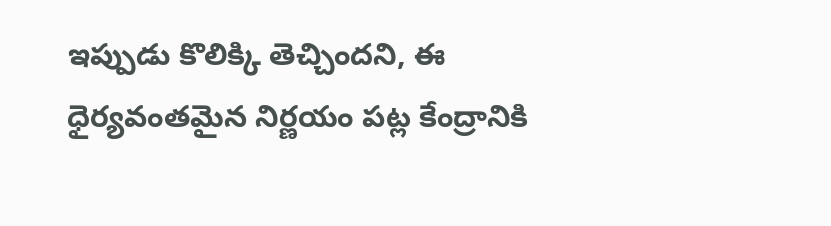ఇప్పుడు కొలిక్కి తెచ్చిందని, ఈ ధైర్యవంతమైన నిర్ణయం పట్ల కేంద్రానికి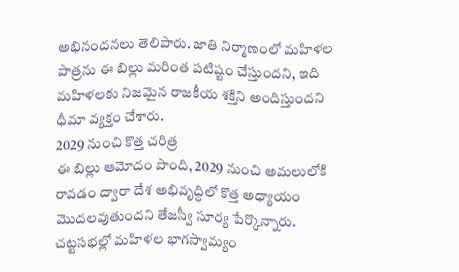అభినందనలు తెలిపారు. జాతి నిర్మాణంలో మహిళల పాత్రను ఈ బిల్లు మరింత పటిష్టం చేస్తుందని, ఇది మహిళలకు నిజమైన రాజకీయ శక్తిని అందిస్తుందని ధీమా వ్యక్తం చేశారు.
2029 నుంచి కొత్త చరిత్ర
ఈ బిల్లు ఆమోదం పొంది, 2029 నుంచి అమలులోకి రావడం ద్వారా దేశ అభివృద్ధిలో కొత్త అధ్యాయం మొదలవుతుందని తేజస్వీ సూర్య పేర్కొన్నారు. చట్టసభల్లో మహిళల భాగస్వామ్యం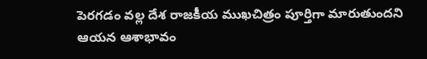పెరగడం వల్ల దేశ రాజకీయ ముఖచిత్రం పూర్తిగా మారుతుందని ఆయన ఆశాభావం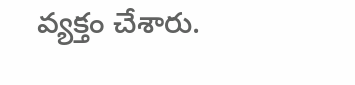వ్యక్తం చేశారు.